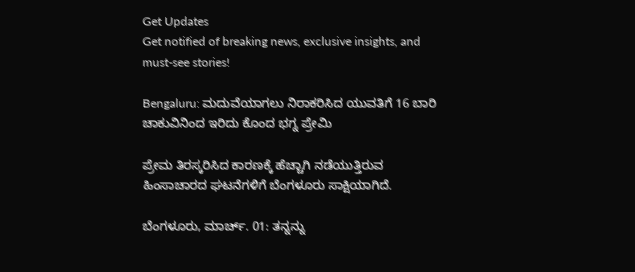Get Updates
Get notified of breaking news, exclusive insights, and must-see stories!

Bengaluru: ಮದುವೆಯಾಗಲು ನಿರಾಕರಿಸಿದ ಯುವತಿಗೆ 16 ಬಾರಿ ಚಾಕುವಿನಿಂದ ಇರಿದು ಕೊಂದ ಭಗ್ನ ಪ್ರೇಮಿ

ಪ್ರೇಮ ತಿರಸ್ಕರಿಸಿದ ಕಾರಣಕ್ಕೆ ಹೆಚ್ಚಾಗಿ ನಡೆಯುತ್ತಿರುವ ಹಿಂಸಾಚಾರದ ಘಟನೆಗಳಿಗೆ ಬೆಂಗಳೂರು ಸಾಕ್ಷಿಯಾಗಿದೆ.

ಬೆಂಗಳೂರು, ಮಾರ್ಚ್. 01: ತನ್ನನ್ನು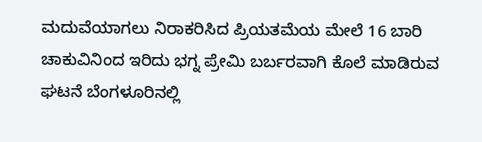ಮದುವೆಯಾಗಲು ನಿರಾಕರಿಸಿದ ಪ್ರಿಯತಮೆಯ ಮೇಲೆ 16 ಬಾರಿ ಚಾಕುವಿನಿಂದ ಇರಿದು ಭಗ್ನ ಪ್ರೇಮಿ ಬರ್ಬರವಾಗಿ ಕೊಲೆ ಮಾಡಿರುವ ಘಟನೆ ಬೆಂಗಳೂರಿನಲ್ಲಿ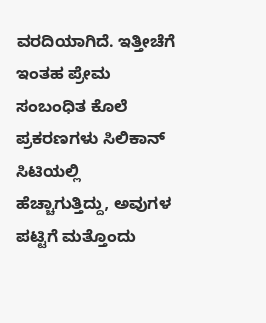ವರದಿಯಾಗಿದೆ. ಇತ್ತೀಚೆಗೆ ಇಂತಹ ಪ್ರೇಮ ಸಂಬಂಧಿತ ಕೊಲೆ ಪ್ರಕರಣಗಳು ಸಿಲಿಕಾನ್ ಸಿಟಿಯಲ್ಲಿ ಹೆಚ್ಚಾಗುತ್ತಿದ್ದು, ಅವುಗಳ ಪಟ್ಟಿಗೆ ಮತ್ತೊಂದು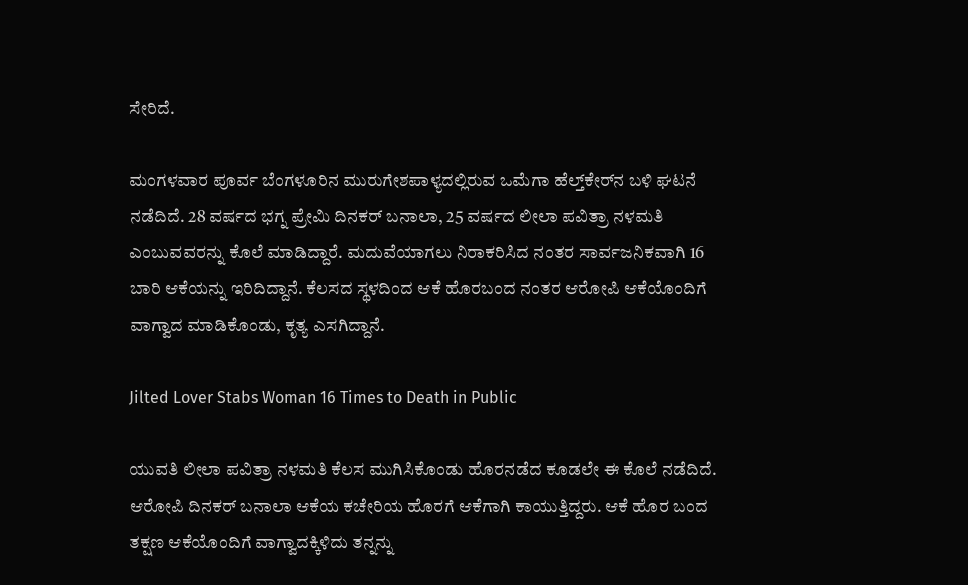ಸೇರಿದೆ.

ಮಂಗಳವಾರ ಪೂರ್ವ ಬೆಂಗಳೂರಿನ ಮುರುಗೇಶಪಾಳ್ಯದಲ್ಲಿರುವ ಒಮೆಗಾ ಹೆಲ್ತ್‌ಕೇರ್‌ನ ಬಳಿ ಘಟನೆ ನಡೆದಿದೆ. 28 ವರ್ಷದ ಭಗ್ನ ಪ್ರೇಮಿ ದಿನಕರ್ ಬನಾಲಾ, 25 ವರ್ಷದ ಲೀಲಾ ಪವಿತ್ರಾ ನಳಮತಿ ಎಂಬುವವರನ್ನು ಕೊಲೆ ಮಾಡಿದ್ದಾರೆ. ಮದುವೆಯಾಗಲು ನಿರಾಕರಿಸಿದ ನಂತರ ಸಾರ್ವಜನಿಕವಾಗಿ 16 ಬಾರಿ ಆಕೆಯನ್ನು ಇರಿದಿದ್ದಾನೆ. ಕೆಲಸದ ಸ್ಥಳದಿಂದ ಆಕೆ ಹೊರಬಂದ ನಂತರ ಆರೋಪಿ ಆಕೆಯೊಂದಿಗೆ ವಾಗ್ವಾದ ಮಾಡಿಕೊಂಡು, ಕೃತ್ಯ ಎಸಗಿದ್ದಾನೆ.

Jilted Lover Stabs Woman 16 Times to Death in Public

ಯುವತಿ ಲೀಲಾ ಪವಿತ್ರಾ ನಳಮತಿ ಕೆಲಸ ಮುಗಿಸಿಕೊಂಡು ಹೊರನಡೆದ ಕೂಡಲೇ ಈ ಕೊಲೆ ನಡೆದಿದೆ. ಆರೋಪಿ ದಿನಕರ್ ಬನಾಲಾ ಆಕೆಯ ಕಚೇರಿಯ ಹೊರಗೆ ಆಕೆಗಾಗಿ ಕಾಯುತ್ತಿದ್ದರು. ಆಕೆ ಹೊರ ಬಂದ ತಕ್ಷಣ ಆಕೆಯೊಂದಿಗೆ ವಾಗ್ವಾದಕ್ಕಿಳಿದು ತನ್ನನ್ನು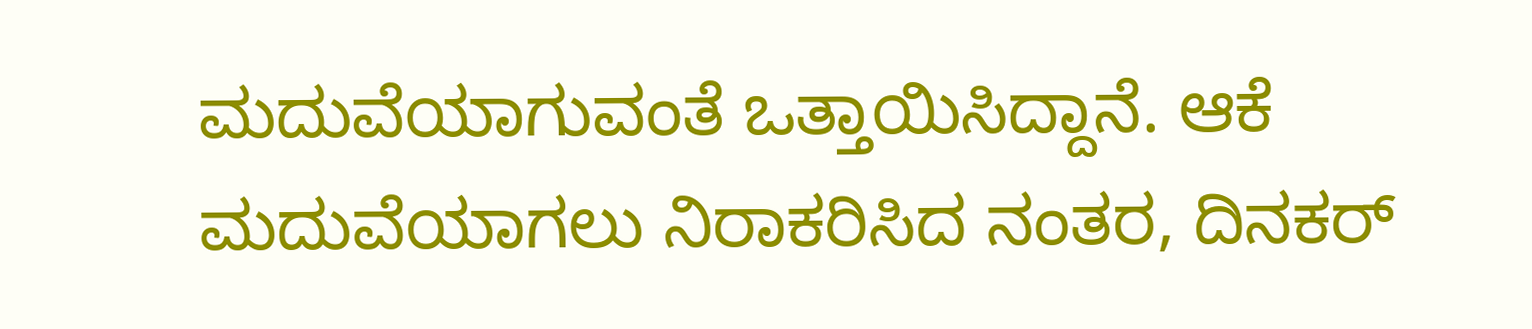ಮದುವೆಯಾಗುವಂತೆ ಒತ್ತಾಯಿಸಿದ್ದಾನೆ. ಆಕೆ ಮದುವೆಯಾಗಲು ನಿರಾಕರಿಸಿದ ನಂತರ, ದಿನಕರ್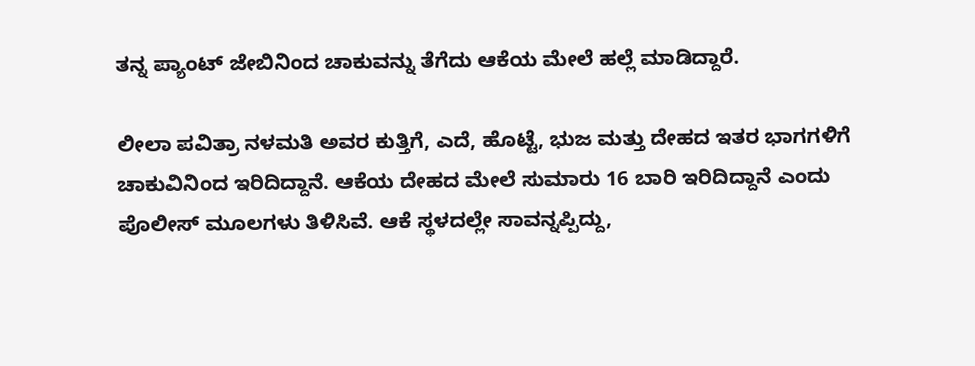ತನ್ನ ಪ್ಯಾಂಟ್ ಜೇಬಿನಿಂದ ಚಾಕುವನ್ನು ತೆಗೆದು ಆಕೆಯ ಮೇಲೆ ಹಲ್ಲೆ ಮಾಡಿದ್ದಾರೆ.

ಲೀಲಾ ಪವಿತ್ರಾ ನಳಮತಿ ಅವರ ಕುತ್ತಿಗೆ, ಎದೆ, ಹೊಟ್ಟೆ, ಭುಜ ಮತ್ತು ದೇಹದ ಇತರ ಭಾಗಗಳಿಗೆ ಚಾಕುವಿನಿಂದ ಇರಿದಿದ್ದಾನೆ. ಆಕೆಯ ದೇಹದ ಮೇಲೆ ಸುಮಾರು 16 ಬಾರಿ ಇರಿದಿದ್ದಾನೆ ಎಂದು ಪೊಲೀಸ್ ಮೂಲಗಳು ತಿಳಿಸಿವೆ. ಆಕೆ ಸ್ಥಳದಲ್ಲೇ ಸಾವನ್ನಪ್ಪಿದ್ದು,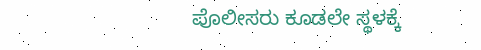ಪೊಲೀಸರು ಕೂಡಲೇ ಸ್ಥಳಕ್ಕೆ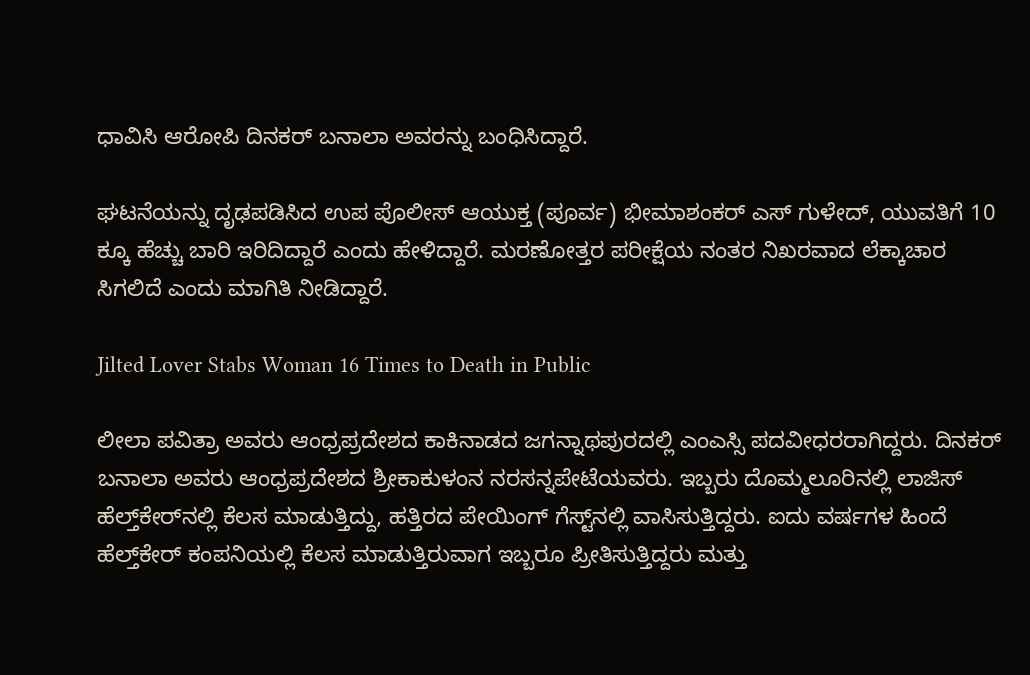ಧಾವಿಸಿ ಆರೋಪಿ ದಿನಕರ್ ಬನಾಲಾ ಅವರನ್ನು ಬಂಧಿಸಿದ್ದಾರೆ.

ಘಟನೆಯನ್ನು ದೃಢಪಡಿಸಿದ ಉಪ ಪೊಲೀಸ್ ಆಯುಕ್ತ (ಪೂರ್ವ) ಭೀಮಾಶಂಕರ್ ಎಸ್ ಗುಳೇದ್, ಯುವತಿಗೆ 10 ಕ್ಕೂ ಹೆಚ್ಚು ಬಾರಿ ಇರಿದಿದ್ದಾರೆ ಎಂದು ಹೇಳಿದ್ದಾರೆ. ಮರಣೋತ್ತರ ಪರೀಕ್ಷೆಯ ನಂತರ ನಿಖರವಾದ ಲೆಕ್ಕಾಚಾರ ಸಿಗಲಿದೆ ಎಂದು ಮಾಗಿತಿ ನೀಡಿದ್ದಾರೆ.

Jilted Lover Stabs Woman 16 Times to Death in Public

ಲೀಲಾ ಪವಿತ್ರಾ ಅವರು ಆಂಧ್ರಪ್ರದೇಶದ ಕಾಕಿನಾಡದ ಜಗನ್ನಾಥಪುರದಲ್ಲಿ ಎಂಎಸ್ಸಿ ಪದವೀಧರರಾಗಿದ್ದರು. ದಿನಕರ್ ಬನಾಲಾ ಅವರು ಆಂಧ್ರಪ್ರದೇಶದ ಶ್ರೀಕಾಕುಳಂನ ನರಸನ್ನಪೇಟೆಯವರು. ಇಬ್ಬರು ದೊಮ್ಮಲೂರಿನಲ್ಲಿ ಲಾಜಿಸ್ ಹೆಲ್ತ್‌ಕೇರ್‌ನಲ್ಲಿ ಕೆಲಸ ಮಾಡುತ್ತಿದ್ದು, ಹತ್ತಿರದ ಪೇಯಿಂಗ್ ಗೆಸ್ಟ್‌ನಲ್ಲಿ ವಾಸಿಸುತ್ತಿದ್ದರು. ಐದು ವರ್ಷಗಳ ಹಿಂದೆ ಹೆಲ್ತ್‌ಕೇರ್ ಕಂಪನಿಯಲ್ಲಿ ಕೆಲಸ ಮಾಡುತ್ತಿರುವಾಗ ಇಬ್ಬರೂ ಪ್ರೀತಿಸುತ್ತಿದ್ದರು ಮತ್ತು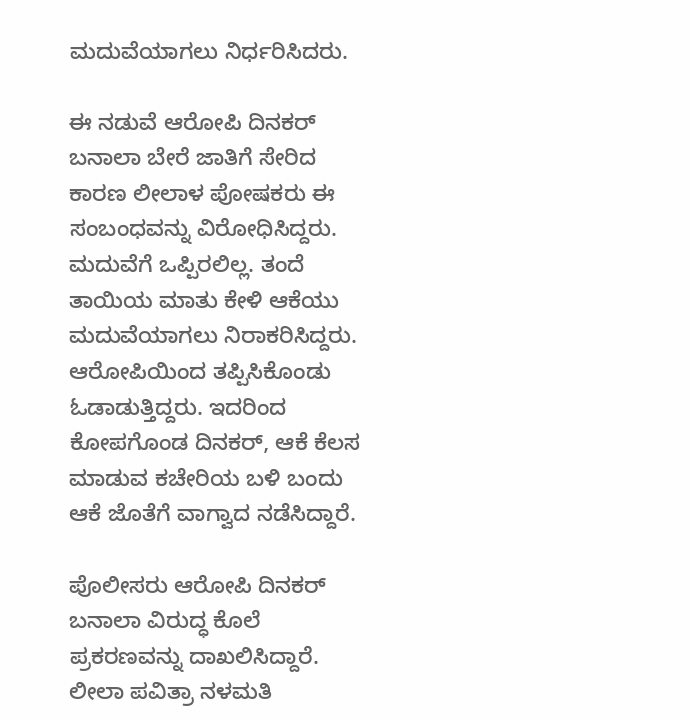ಮದುವೆಯಾಗಲು ನಿರ್ಧರಿಸಿದರು.

ಈ ನಡುವೆ ಆರೋಪಿ ದಿನಕರ್ ಬನಾಲಾ ಬೇರೆ ಜಾತಿಗೆ ಸೇರಿದ ಕಾರಣ ಲೀಲಾಳ ಪೋಷಕರು ಈ ಸಂಬಂಧವನ್ನು ವಿರೋಧಿಸಿದ್ದರು. ಮದುವೆಗೆ ಒಪ್ಪಿರಲಿಲ್ಲ. ತಂದೆ ತಾಯಿಯ ಮಾತು ಕೇಳಿ ಆಕೆಯು ಮದುವೆಯಾಗಲು ನಿರಾಕರಿಸಿದ್ದರು. ಆರೋಪಿಯಿಂದ ತಪ್ಪಿಸಿಕೊಂಡು ಓಡಾಡುತ್ತಿದ್ದರು. ಇದರಿಂದ ಕೋಪಗೊಂಡ ದಿನಕರ್, ಆಕೆ ಕೆಲಸ ಮಾಡುವ ಕಚೇರಿಯ ಬಳಿ ಬಂದು ಆಕೆ ಜೊತೆಗೆ ವಾಗ್ವಾದ ನಡೆಸಿದ್ದಾರೆ.

ಪೊಲೀಸರು ಆರೋಪಿ ದಿನಕರ್ ಬನಾಲಾ ವಿರುದ್ಧ ಕೊಲೆ ಪ್ರಕರಣವನ್ನು ದಾಖಲಿಸಿದ್ದಾರೆ. ಲೀಲಾ ಪವಿತ್ರಾ ನಳಮತಿ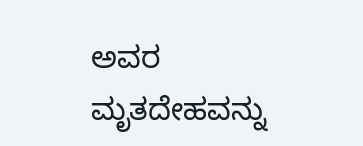ಅವರ ಮೃತದೇಹವನ್ನು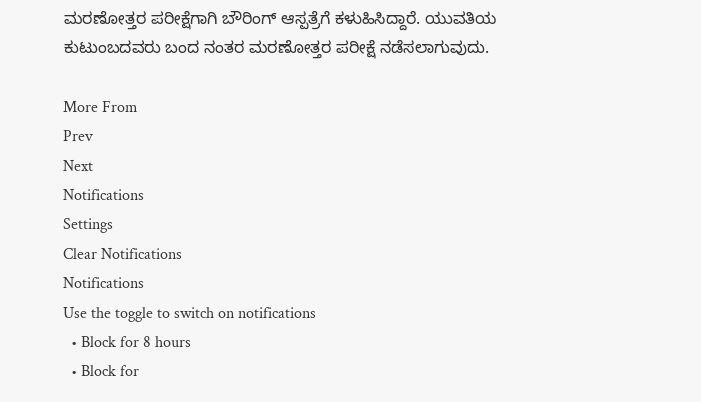ಮರಣೋತ್ತರ ಪರೀಕ್ಷೆಗಾಗಿ ಬೌರಿಂಗ್ ಆಸ್ಪತ್ರೆಗೆ ಕಳುಹಿಸಿದ್ದಾರೆ. ಯುವತಿಯ ಕುಟುಂಬದವರು ಬಂದ ನಂತರ ಮರಣೋತ್ತರ ಪರೀಕ್ಷೆ ನಡೆಸಲಾಗುವುದು.

More From
Prev
Next
Notifications
Settings
Clear Notifications
Notifications
Use the toggle to switch on notifications
  • Block for 8 hours
  • Block for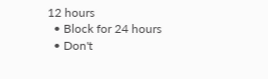12 hours
  • Block for 24 hours
  • Don't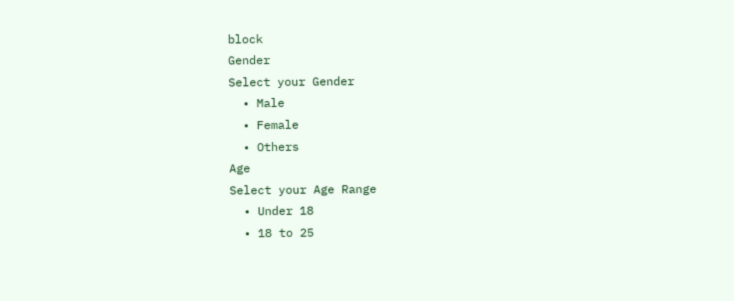block
Gender
Select your Gender
  • Male
  • Female
  • Others
Age
Select your Age Range
  • Under 18
  • 18 to 25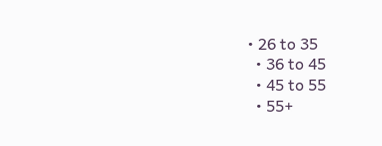• 26 to 35
  • 36 to 45
  • 45 to 55
  • 55+